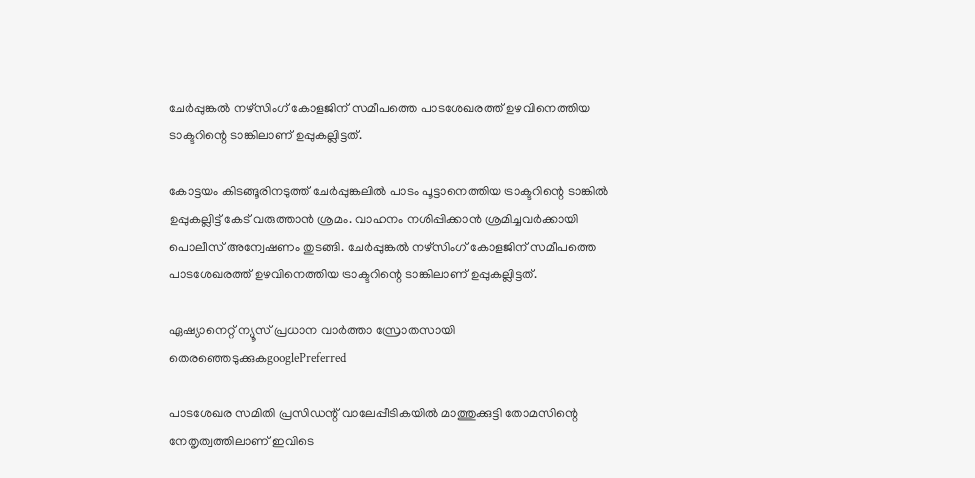ചേർപ്പുങ്കൽ നഴ്സിംഗ് കോളജിന് സമീപത്തെ പാടശേഖരത്ത് ഉഴവിനെത്തിയ ടാക്ടറിന്റെ ടാങ്കിലാണ് ഉപ്പുകല്ലിട്ടത്.

കോട്ടയം കിടങ്ങൂരിനടുത്ത് ചേർപ്പുങ്കലിൽ പാടം പൂട്ടാനെത്തിയ ട്രാക്ടറിന്റെ ടാങ്കിൽ ഉപ്പുകല്ലിട്ട് കേട് വരുത്താൻ ശ്രമം. വാഹനം നശിപ്പിക്കാൻ ശ്രമിച്ചവർക്കായി പൊലീസ് അന്വേഷണം തുടങ്ങി. ചേർപ്പുങ്കൽ നഴ്സിംഗ് കോളജിന് സമീപത്തെ പാടശേഖരത്ത് ഉഴവിനെത്തിയ ട്രാക്ടറിന്റെ ടാങ്കിലാണ് ഉപ്പുകല്ലിട്ടത്.

ഏഷ്യാനെറ്റ് ന്യൂസ് പ്രധാന വാർത്താ സ്രോതസായി തെരഞ്ഞെടുക്കുകgooglePreferred

പാടശേഖര സമിതി പ്രസിഡന്റ് വാലേപ്പീടികയിൽ മാത്തുക്കുട്ടി തോമസിന്റെ നേതൃത്വത്തിലാണ് ഇവിടെ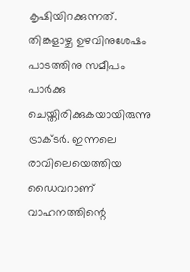കൃഷിയിറക്കുന്നത്. തിങ്കളാഴ്ച ഉഴവിനുശേഷം പാടത്തിനു സമീപം പാർക്കു ചെയ്തിരിക്കുകയായിരുന്നു ട്രാക്ടർ. ഇന്നലെ രാവിലെയെത്തിയ ഡൈവറാണ് വാഹനത്തിന്റെ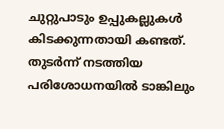ചുറ്റുപാടും ഉപ്പുകല്ലുകൾ കിടക്കുന്നതായി കണ്ടത്. തുടർന്ന് നടത്തിയ പരിശോധനയിൽ ടാങ്കിലും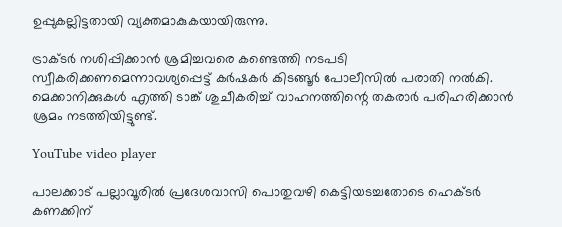ഉപ്പുകല്ലിട്ടതായി വ്യക്തമാകുകയായിരുന്നു.

ട്രാക്ടർ നശിപ്പിക്കാൻ ശ്രമിച്ചവരെ കണ്ടെത്തി നടപടി സ്വീകരിക്കണമെന്നാവശ്യപ്പെട്ട് കർഷകർ കിടങ്ങൂർ പോലീസിൽ പരാതി നൽകി. മെക്കാനിക്കുകൾ എത്തി ടാങ്ക് ശുചീകരിച്ച് വാഹനത്തിന്റെ തകരാർ പരിഹരിക്കാൻ ശ്രമം നടത്തിയിട്ടുണ്ട്.

YouTube video player

പാലക്കാട് പല്ലാവൂരിൽ പ്രദേശവാസി പൊതുവഴി കെട്ടിയടച്ചതോടെ ഹെക്ടർ കണക്കിന്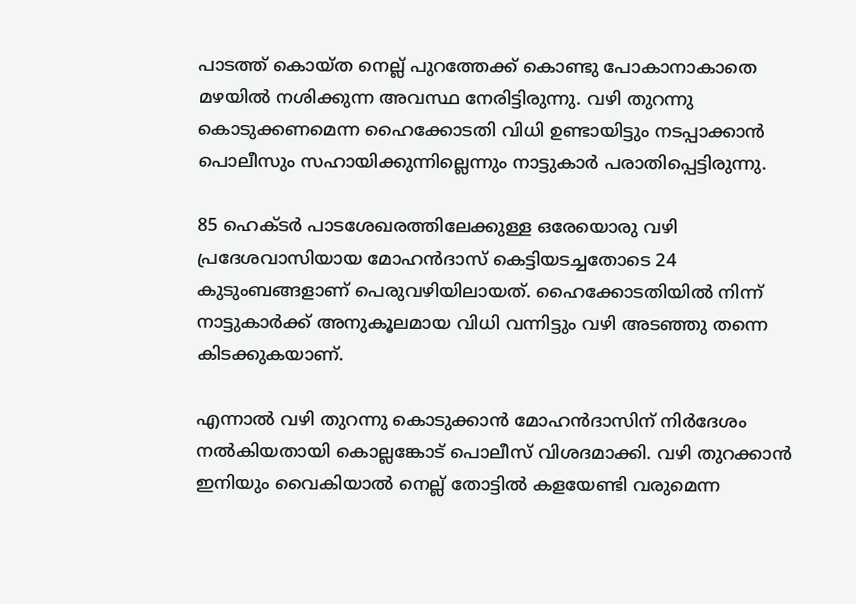പാടത്ത് കൊയ്ത നെല്ല് പുറത്തേക്ക് കൊണ്ടു പോകാനാകാതെ മഴയിൽ നശിക്കുന്ന അവസ്ഥ നേരിട്ടിരുന്നു. വഴി തുറന്നു കൊടുക്കണമെന്ന ഹൈക്കോടതി വിധി ഉണ്ടായിട്ടും നടപ്പാക്കാൻ പൊലീസും സഹായിക്കുന്നില്ലെന്നും നാട്ടുകാര്‍ പരാതിപ്പെട്ടിരുന്നു.

85 ഹെക്ടർ പാടശേഖരത്തിലേക്കുള്ള ഒരേയൊരു വഴി പ്രദേശവാസിയായ മോഹന്‍ദാസ് കെട്ടിയടച്ചതോടെ 24 കുടുംബങ്ങളാണ് പെരുവഴിയിലായത്. ഹൈക്കോടതിയിൽ നിന്ന് നാട്ടുകാർക്ക് അനുകൂലമായ വിധി വന്നിട്ടും വഴി അടഞ്ഞു തന്നെ കിടക്കുകയാണ്.

എന്നാല്‍ വഴി തുറന്നു കൊടുക്കാൻ മോഹൻദാസിന് നിർദേശം നൽകിയതായി കൊല്ലങ്കോട് പൊലീസ് വിശദമാക്കി. വഴി തുറക്കാൻ ഇനിയും വൈകിയാൽ നെല്ല് തോട്ടിൽ കളയേണ്ടി വരുമെന്ന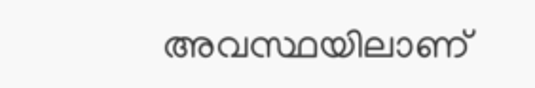അവസ്ഥയിലാണ്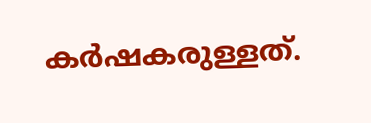കർഷകരുള്ളത്.